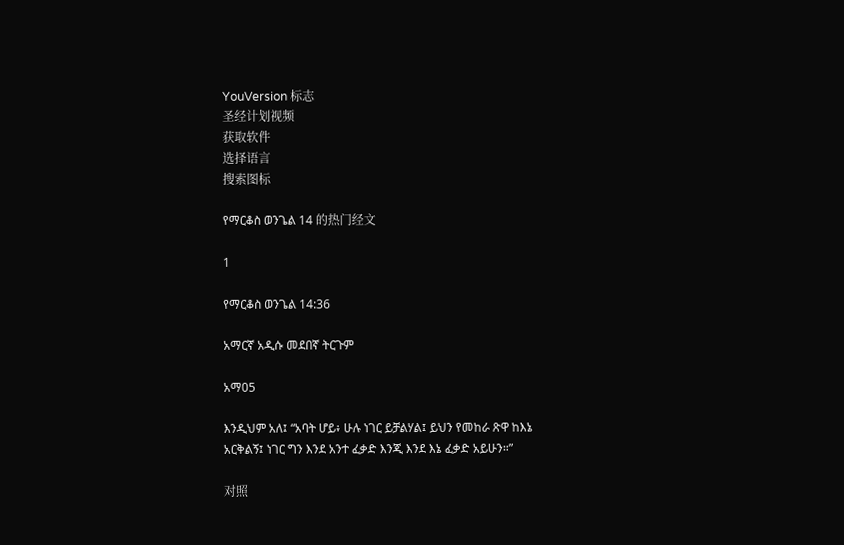YouVersion 标志
圣经计划视频
获取软件
选择语言
搜索图标

የማርቆስ ወንጌል 14 的热门经文

1

የማርቆስ ወንጌል 14:36

አማርኛ አዲሱ መደበኛ ትርጉም

አማ05

እንዲህም አለ፤ “አባት ሆይ፥ ሁሉ ነገር ይቻልሃል፤ ይህን የመከራ ጽዋ ከእኔ አርቅልኝ፤ ነገር ግን እንደ አንተ ፈቃድ እንጂ እንደ እኔ ፈቃድ አይሁን።”

对照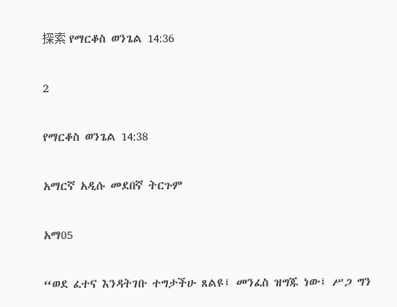探索 የማርቆስ ወንጌል 14:36

2

የማርቆስ ወንጌል 14:38

አማርኛ አዲሱ መደበኛ ትርጉም

አማ05

“ወደ ፈተና እንዳትገቡ ተግታችሁ ጸልዩ፤ መንፈስ ዝግጁ ነው፤ ሥጋ ግን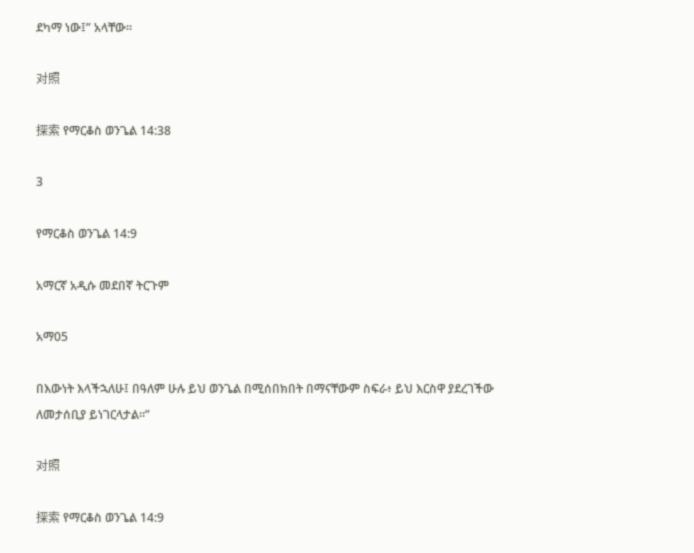ደካማ ነው፤” አላቸው።

对照

探索 የማርቆስ ወንጌል 14:38

3

የማርቆስ ወንጌል 14:9

አማርኛ አዲሱ መደበኛ ትርጉም

አማ05

በእውነት እላችኋለሁ፤ በዓለም ሁሉ ይህ ወንጌል በሚሰበክበት በማናቸውም ስፍራ፥ ይህ እርስዋ ያደረገችው ለመታሰቢያ ይነገርላታል።”

对照

探索 የማርቆስ ወንጌል 14:9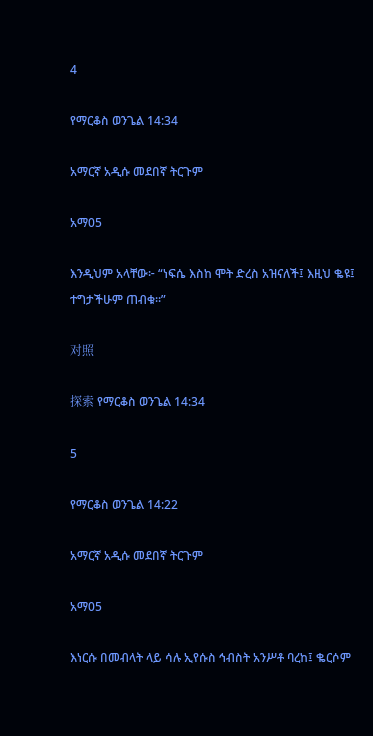4

የማርቆስ ወንጌል 14:34

አማርኛ አዲሱ መደበኛ ትርጉም

አማ05

እንዲህም አላቸው፦ “ነፍሴ እስከ ሞት ድረስ አዝናለች፤ እዚህ ቈዩ፤ ተግታችሁም ጠብቁ።”

对照

探索 የማርቆስ ወንጌል 14:34

5

የማርቆስ ወንጌል 14:22

አማርኛ አዲሱ መደበኛ ትርጉም

አማ05

እነርሱ በመብላት ላይ ሳሉ ኢየሱስ ኅብስት አንሥቶ ባረከ፤ ቈርሶም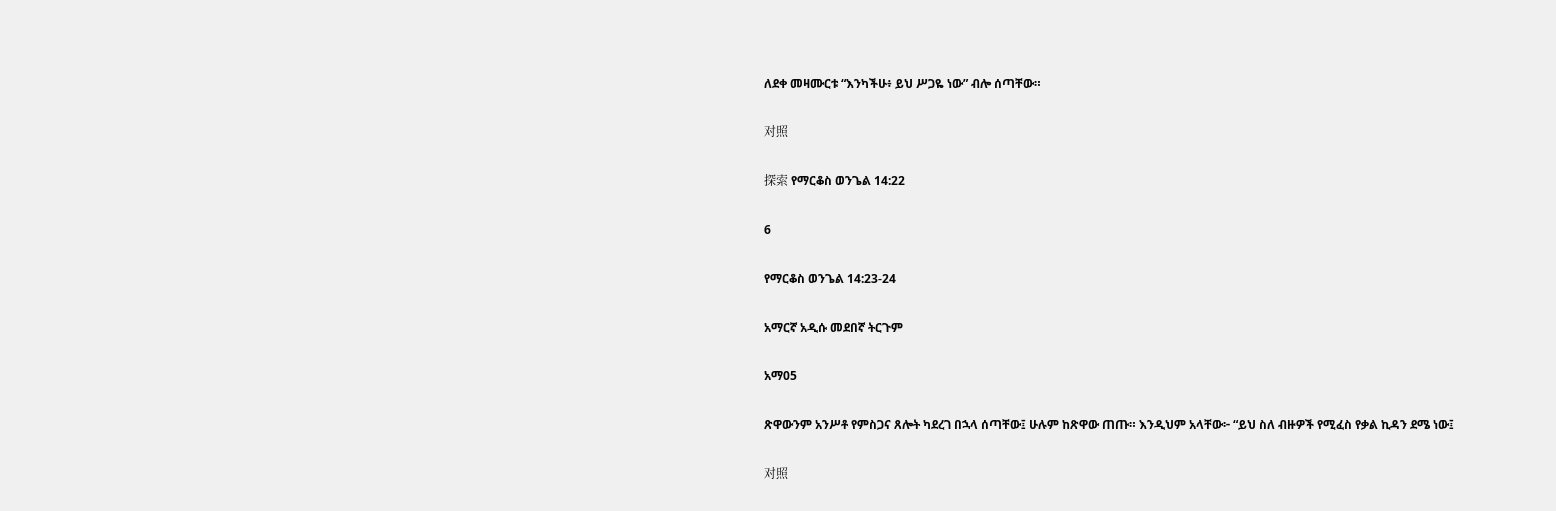ለደቀ መዛሙርቱ “እንካችሁ፥ ይህ ሥጋዬ ነው” ብሎ ሰጣቸው።

对照

探索 የማርቆስ ወንጌል 14:22

6

የማርቆስ ወንጌል 14:23-24

አማርኛ አዲሱ መደበኛ ትርጉም

አማ05

ጽዋውንም አንሥቶ የምስጋና ጸሎት ካደረገ በኋላ ሰጣቸው፤ ሁሉም ከጽዋው ጠጡ። እንዲህም አላቸው፦ “ይህ ስለ ብዙዎች የሚፈስ የቃል ኪዳን ደሜ ነው፤

对照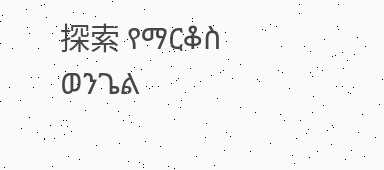探索 የማርቆስ ወንጌል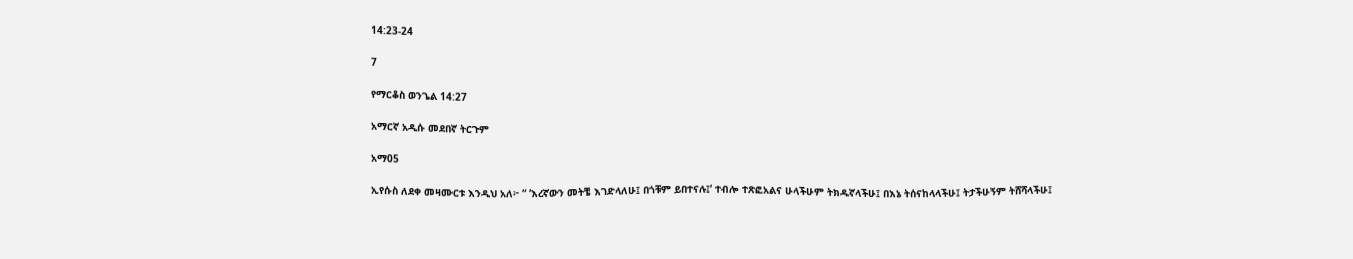14:23-24

7

የማርቆስ ወንጌል 14:27

አማርኛ አዲሱ መደበኛ ትርጉም

አማ05

ኢየሱስ ለደቀ መዛሙርቱ እንዲህ አለ፦ “ ‘እረኛውን መትቼ እገድላለሁ፤ በጎቹም ይበተናሉ፤’ ተብሎ ተጽፎአልና ሁላችሁም ትክዱኛላችሁ፤ በእኔ ትሰናከላላችሁ፤ ትታችሁኝም ትሸሻላችሁ፤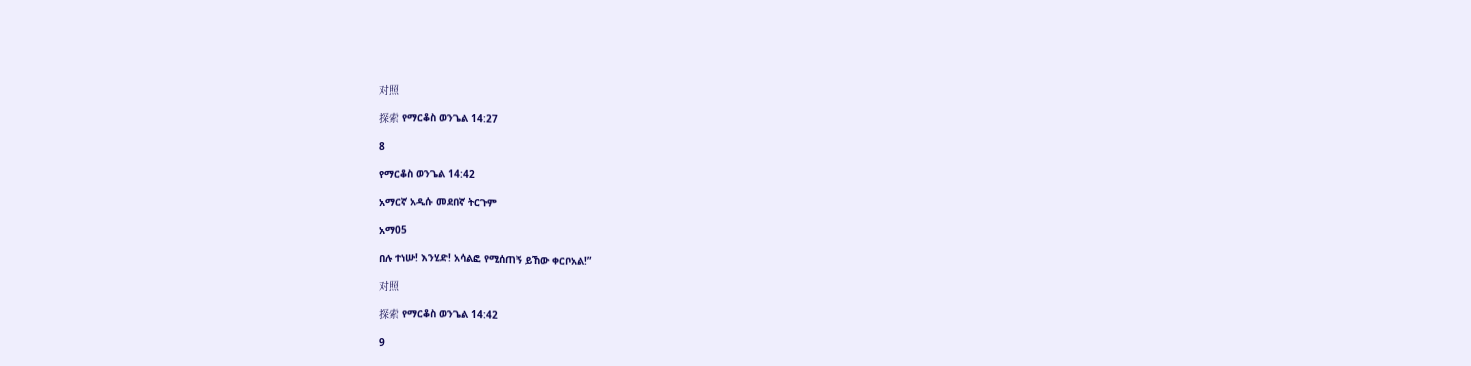对照

探索 የማርቆስ ወንጌል 14:27

8

የማርቆስ ወንጌል 14:42

አማርኛ አዲሱ መደበኛ ትርጉም

አማ05

በሉ ተነሡ! እንሂድ! አሳልፎ የሚሰጠኝ ይኸው ቀርቦአል!”

对照

探索 የማርቆስ ወንጌል 14:42

9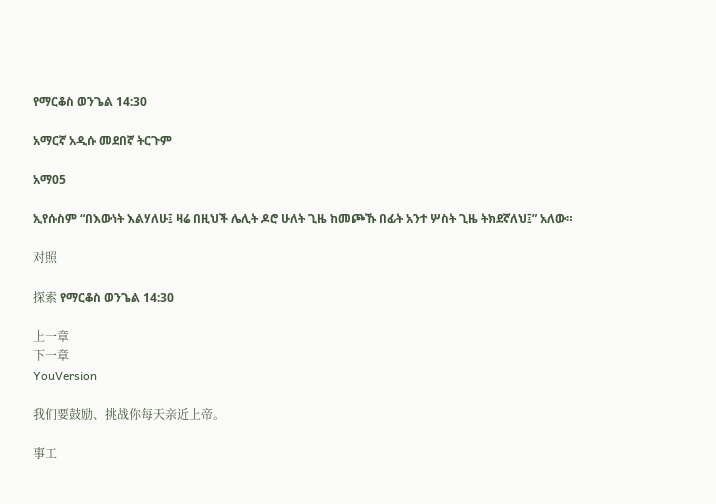የማርቆስ ወንጌል 14:30

አማርኛ አዲሱ መደበኛ ትርጉም

አማ05

ኢየሱስም “በእውነት እልሃለሁ፤ ዛሬ በዚህች ሌሊት ዶሮ ሁለት ጊዜ ከመጮኹ በፊት አንተ ሦስት ጊዜ ትክደኛለህ፤” አለው።

对照

探索 የማርቆስ ወንጌል 14:30

上一章
下一章
YouVersion

我们要鼓励、挑战你每天亲近上帝。

事工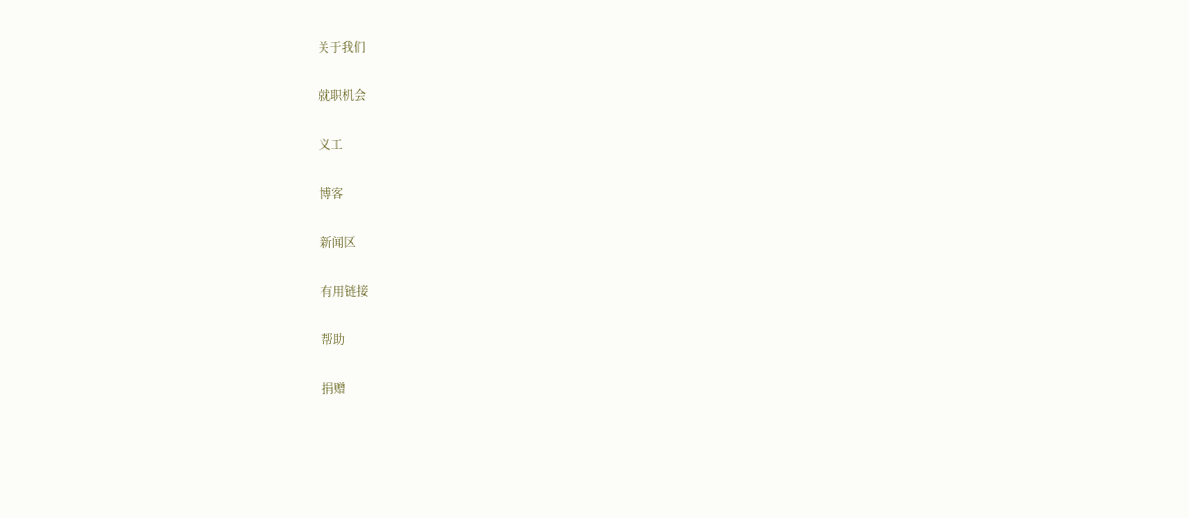关于我们

就职机会

义工

博客

新闻区

有用链接

帮助

捐赠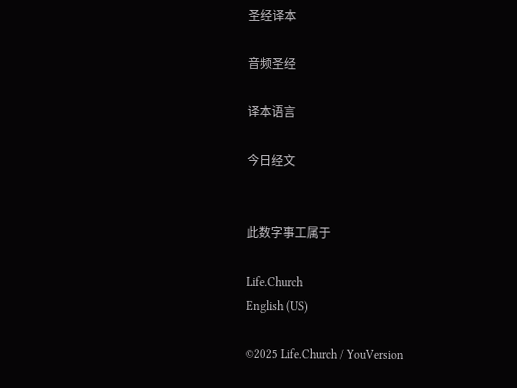圣经译本

音频圣经

译本语言

今日经文


此数字事工属于

Life.Church
English (US)

©2025 Life.Church / YouVersion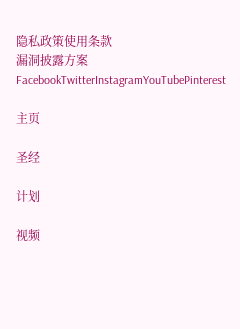隐私政策使用条款
漏洞披露方案
FacebookTwitterInstagramYouTubePinterest

主页

圣经

计划

视频